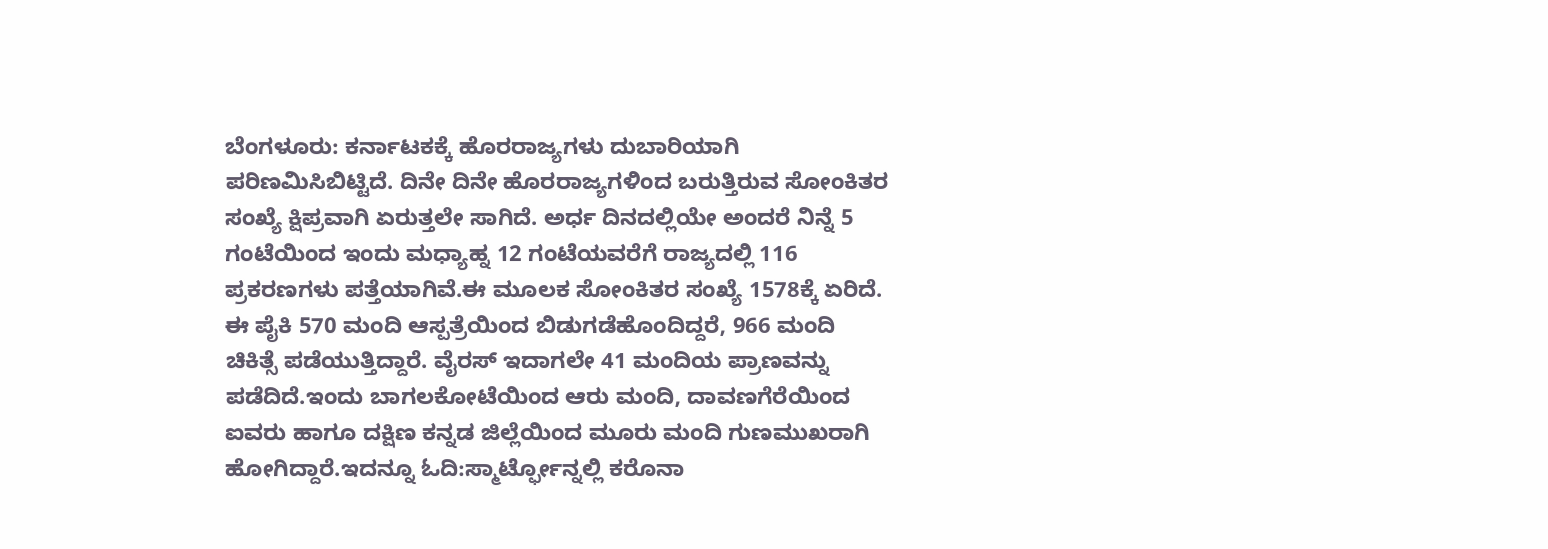ಬೆಂಗಳೂರು: ಕರ್ನಾಟಕಕ್ಕೆ ಹೊರರಾಜ್ಯಗಳು ದುಬಾರಿಯಾಗಿ ಪರಿಣಮಿಸಿಬಿಟ್ಟಿದೆ. ದಿನೇ ದಿನೇ ಹೊರರಾಜ್ಯಗಳಿಂದ ಬರುತ್ತಿರುವ ಸೋಂಕಿತರ ಸಂಖ್ಯೆ ಕ್ಷಿಪ್ರವಾಗಿ ಏರುತ್ತಲೇ ಸಾಗಿದೆ. ಅರ್ಧ ದಿನದಲ್ಲಿಯೇ ಅಂದರೆ ನಿನ್ನೆ 5 ಗಂಟೆಯಿಂದ ಇಂದು ಮಧ್ಯಾಹ್ನ 12 ಗಂಟೆಯವರೆಗೆ ರಾಜ್ಯದಲ್ಲಿ 116 ಪ್ರಕರಣಗಳು ಪತ್ತೆಯಾಗಿವೆ.ಈ ಮೂಲಕ ಸೋಂಕಿತರ ಸಂಖ್ಯೆ 1578ಕ್ಕೆ ಏರಿದೆ. ಈ ಪೈಕಿ 570 ಮಂದಿ ಆಸ್ಪತ್ರೆಯಿಂದ ಬಿಡುಗಡೆಹೊಂದಿದ್ದರೆ, 966 ಮಂದಿ ಚಿಕಿತ್ಸೆ ಪಡೆಯುತ್ತಿದ್ದಾರೆ. ವೈರಸ್ ಇದಾಗಲೇ 41 ಮಂದಿಯ ಪ್ರಾಣವನ್ನು ಪಡೆದಿದೆ.ಇಂದು ಬಾಗಲಕೋಟೆಯಿಂದ ಆರು ಮಂದಿ, ದಾವಣಗೆರೆಯಿಂದ ಐವರು ಹಾಗೂ ದಕ್ಷಿಣ ಕನ್ನಡ ಜಿಲ್ಲೆಯಿಂದ ಮೂರು ಮಂದಿ ಗುಣಮುಖರಾಗಿ ಹೋಗಿದ್ದಾರೆ.ಇದನ್ನೂ ಓದಿ:ಸ್ಮಾರ್ಟ್ಫೋನ್ನಲ್ಲಿ ಕರೊನಾ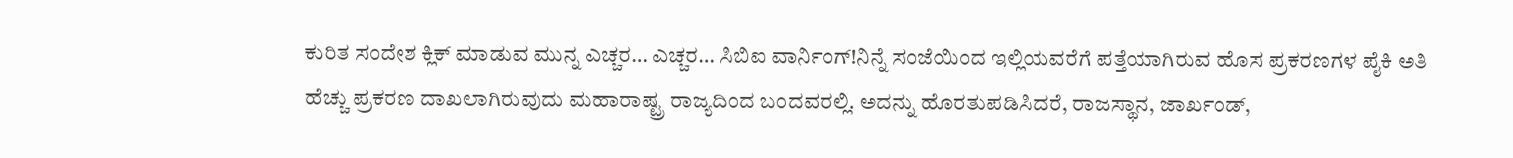ಕುರಿತ ಸಂದೇಶ ಕ್ಲಿಕ್ ಮಾಡುವ ಮುನ್ನ ಎಚ್ಚರ… ಎಚ್ಚರ… ಸಿಬಿಐ ವಾರ್ನಿಂಗ್!ನಿನ್ನೆ ಸಂಜೆಯಿಂದ ಇಲ್ಲಿಯವರೆಗೆ ಪತ್ತೆಯಾಗಿರುವ ಹೊಸ ಪ್ರಕರಣಗಳ ಪೈಕಿ ಅತಿ ಹೆಚ್ಚು ಪ್ರಕರಣ ದಾಖಲಾಗಿರುವುದು ಮಹಾರಾಷ್ಟ್ರ ರಾಜ್ಯದಿಂದ ಬಂದವರಲ್ಲಿ. ಅದನ್ನು ಹೊರತುಪಡಿಸಿದರೆ, ರಾಜಸ್ಥಾನ, ಜಾರ್ಖಂಡ್,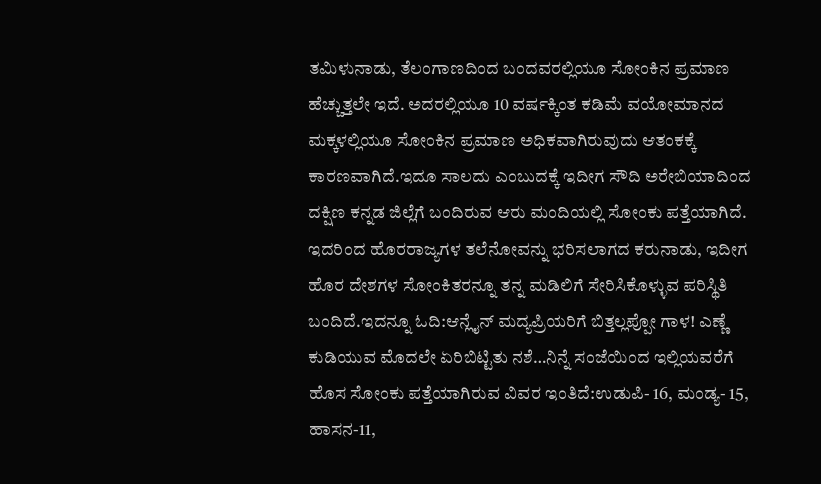ತಮಿಳುನಾಡು, ತೆಲಂಗಾಣದಿಂದ ಬಂದವರಲ್ಲಿಯೂ ಸೋಂಕಿನ ಪ್ರಮಾಣ ಹೆಚ್ಚುತ್ತಲೇ ಇದೆ. ಅದರಲ್ಲಿಯೂ 10 ವರ್ಷಕ್ಕಿಂತ ಕಡಿಮೆ ವಯೋಮಾನದ ಮಕ್ಕಳಲ್ಲಿಯೂ ಸೋಂಕಿನ ಪ್ರಮಾಣ ಅಧಿಕವಾಗಿರುವುದು ಆತಂಕಕ್ಕೆ ಕಾರಣವಾಗಿದೆ.ಇದೂ ಸಾಲದು ಎಂಬುದಕ್ಕೆ ಇದೀಗ ಸೌದಿ ಅರೇಬಿಯಾದಿಂದ ದಕ್ಷಿಣ ಕನ್ನಡ ಜಿಲ್ಲೆಗೆ ಬಂದಿರುವ ಆರು ಮಂದಿಯಲ್ಲಿ ಸೋಂಕು ಪತ್ತೆಯಾಗಿದೆ. ಇದರಿಂದ ಹೊರರಾಜ್ಯಗಳ ತಲೆನೋವನ್ನು ಭರಿಸಲಾಗದ ಕರುನಾಡು, ಇದೀಗ ಹೊರ ದೇಶಗಳ ಸೋಂಕಿತರನ್ನೂ ತನ್ನ ಮಡಿಲಿಗೆ ಸೇರಿಸಿಕೊಳ್ಳುವ ಪರಿಸ್ಥಿತಿ ಬಂದಿದೆ.ಇದನ್ನೂ ಓದಿ:ಆನ್ಲೈನ್ ಮದ್ಯಪ್ರಿಯರಿಗೆ ಬಿತ್ತಲ್ಲಪ್ಪೋ ಗಾಳ! ಎಣ್ಣೆ ಕುಡಿಯುವ ಮೊದಲೇ ಏರಿಬಿಟ್ಟಿತು ನಶೆ…ನಿನ್ನೆ ಸಂಜೆಯಿಂದ ಇಲ್ಲಿಯವರೆಗೆ ಹೊಸ ಸೋಂಕು ಪತ್ತೆಯಾಗಿರುವ ವಿವರ ಇಂತಿದೆ:ಉಡುಪಿ- 16, ಮಂಡ್ಯ- 15, ಹಾಸನ-11,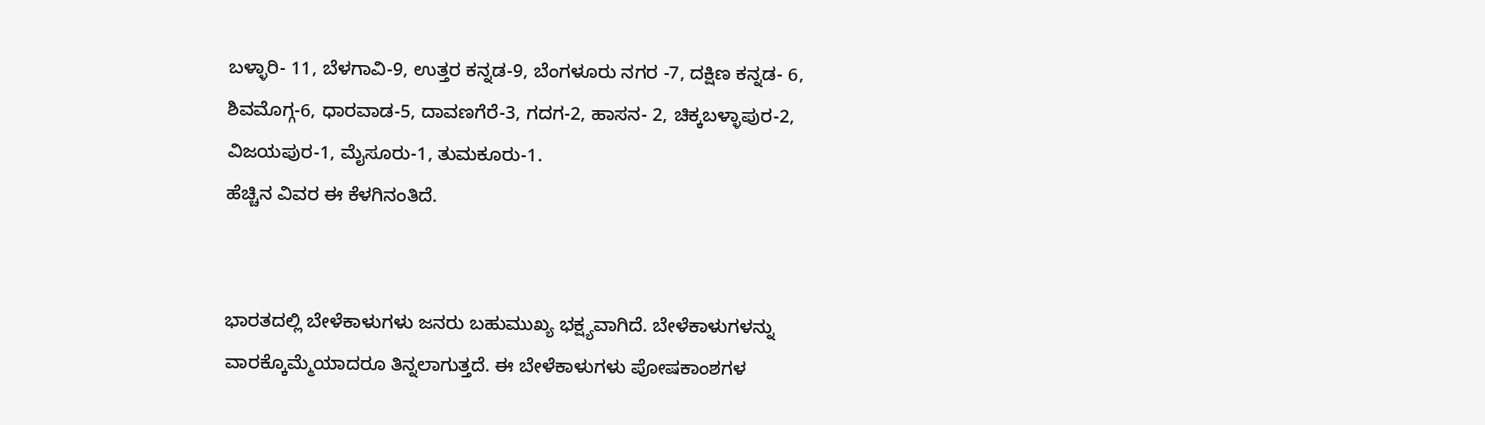ಬಳ್ಳಾರಿ- 11, ಬೆಳಗಾವಿ-9, ಉತ್ತರ ಕನ್ನಡ-9, ಬೆಂಗಳೂರು ನಗರ -7, ದಕ್ಷಿಣ ಕನ್ನಡ- 6, ಶಿವಮೊಗ್ಗ-6, ಧಾರವಾಡ-5, ದಾವಣಗೆರೆ-3, ಗದಗ-2, ಹಾಸನ- 2, ಚಿಕ್ಕಬಳ್ಳಾಪುರ-2, ವಿಜಯಪುರ-1, ಮೈಸೂರು-1, ತುಮಕೂರು-1.
ಹೆಚ್ಚಿನ ವಿವರ ಈ ಕೆಳಗಿನಂತಿದೆ.


ಭಾರತದಲ್ಲಿ ಬೇಳೆಕಾಳುಗಳು ಜನರು ಬಹುಮುಖ್ಯ ಭಕ್ಷ್ಯವಾಗಿದೆ. ಬೇಳೆಕಾಳುಗಳನ್ನು ವಾರಕ್ಕೊಮ್ಮೆಯಾದರೂ ತಿನ್ನಲಾಗುತ್ತದೆ. ಈ ಬೇಳೆಕಾಳುಗಳು ಪೋಷಕಾಂಶಗಳ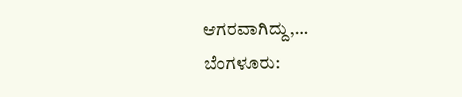ಆಗರವಾಗಿದ್ದು,…
ಬೆಂಗಳೂರು: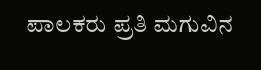ಪಾಲಕರು ಪ್ರತಿ ಮಗುವಿನ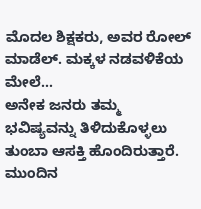ಮೊದಲ ಶಿಕ್ಷಕರು, ಅವರ ರೋಲ್ ಮಾಡೆಲ್. ಮಕ್ಕಳ ನಡವಳಿಕೆಯ ಮೇಲೆ…
ಅನೇಕ ಜನರು ತಮ್ಮ ಭವಿಷ್ಯವನ್ನು ತಿಳಿದುಕೊಳ್ಳಲು ತುಂಬಾ ಆಸಕ್ತಿ ಹೊಂದಿರುತ್ತಾರೆ. ಮುಂದಿನ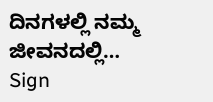ದಿನಗಳಲ್ಲಿ ನಮ್ಮ ಜೀವನದಲ್ಲಿ…
Sign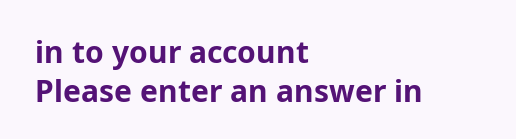in to your account
Please enter an answer in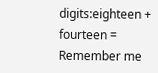digits:eighteen + fourteen =
Remember me